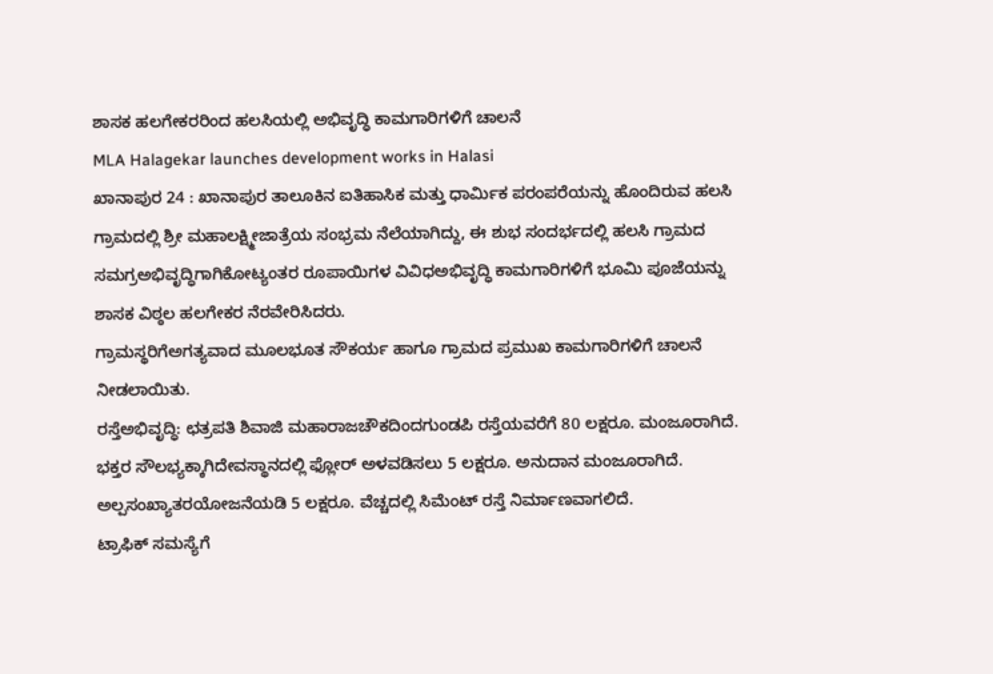ಶಾಸಕ ಹಲಗೇಕರರಿಂದ ಹಲಸಿಯಲ್ಲಿ ಅಭಿವೃದ್ಧಿ ಕಾಮಗಾರಿಗಳಿಗೆ ಚಾಲನೆ
MLA Halagekar launches development works in Halasi
ಖಾನಾಪುರ 24 : ಖಾನಾಪುರ ತಾಲೂಕಿನ ಐತಿಹಾಸಿಕ ಮತ್ತು ಧಾರ್ಮಿಕ ಪರಂಪರೆಯನ್ನು ಹೊಂದಿರುವ ಹಲಸಿ ಗ್ರಾಮದಲ್ಲಿ ಶ್ರೀ ಮಹಾಲಕ್ಷ್ಮೀಜಾತ್ರೆಯ ಸಂಭ್ರಮ ನೆಲೆಯಾಗಿದ್ದು, ಈ ಶುಭ ಸಂದರ್ಭದಲ್ಲಿ ಹಲಸಿ ಗ್ರಾಮದ ಸಮಗ್ರಅಭಿವೃದ್ಧಿಗಾಗಿಕೋಟ್ಯಂತರ ರೂಪಾಯಿಗಳ ವಿವಿಧಅಭಿವೃದ್ಧಿ ಕಾಮಗಾರಿಗಳಿಗೆ ಭೂಮಿ ಪೂಜೆಯನ್ನು ಶಾಸಕ ವಿಠ್ಠಲ ಹಲಗೇಕರ ನೆರವೇರಿಸಿದರು.
ಗ್ರಾಮಸ್ಥರಿಗೆಅಗತ್ಯವಾದ ಮೂಲಭೂತ ಸೌಕರ್ಯ ಹಾಗೂ ಗ್ರಾಮದ ಪ್ರಮುಖ ಕಾಮಗಾರಿಗಳಿಗೆ ಚಾಲನೆ ನೀಡಲಾಯಿತು.
ರಸ್ತೆಅಭಿವೃದ್ಧಿ: ಛತ್ರಪತಿ ಶಿವಾಜಿ ಮಹಾರಾಜಚೌಕದಿಂದಗುಂಡಪಿ ರಸ್ತೆಯವರೆಗೆ 80 ಲಕ್ಷರೂ. ಮಂಜೂರಾಗಿದೆ. ಭಕ್ತರ ಸೌಲಭ್ಯಕ್ಕಾಗಿದೇವಸ್ಥಾನದಲ್ಲಿ ಫ್ಲೋರ್ ಅಳವಡಿಸಲು 5 ಲಕ್ಷರೂ. ಅನುದಾನ ಮಂಜೂರಾಗಿದೆ. ಅಲ್ಪಸಂಖ್ಯಾತರಯೋಜನೆಯಡಿ 5 ಲಕ್ಷರೂ. ವೆಚ್ಚದಲ್ಲಿ ಸಿಮೆಂಟ್ ರಸ್ತೆ ನಿರ್ಮಾಣವಾಗಲಿದೆ.
ಟ್ರಾಫಿಕ್ ಸಮಸ್ಯೆಗೆ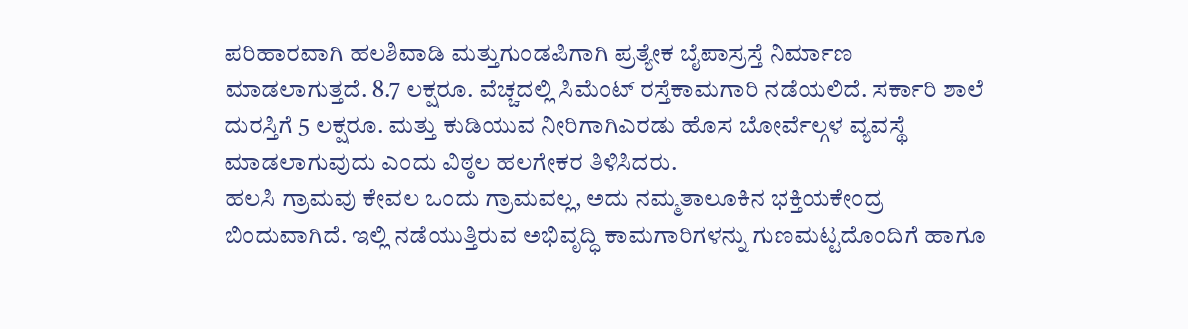ಪರಿಹಾರವಾಗಿ ಹಲಶಿವಾಡಿ ಮತ್ತುಗುಂಡಪಿಗಾಗಿ ಪ್ರತ್ಯೇಕ ಬೈಪಾಸ್ರಸ್ತೆ ನಿರ್ಮಾಣ ಮಾಡಲಾಗುತ್ತದೆ. 8.7 ಲಕ್ಷರೂ. ವೆಚ್ಚದಲ್ಲಿ ಸಿಮೆಂಟ್ ರಸ್ತೆಕಾಮಗಾರಿ ನಡೆಯಲಿದೆ. ಸರ್ಕಾರಿ ಶಾಲೆ ದುರಸ್ತಿಗೆ 5 ಲಕ್ಷರೂ. ಮತ್ತು ಕುಡಿಯುವ ನೀರಿಗಾಗಿಎರಡು ಹೊಸ ಬೋರ್ವೆಲ್ಗಳ ವ್ಯವಸ್ಥೆ ಮಾಡಲಾಗುವುದು ಎಂದು ವಿಠ್ಠಲ ಹಲಗೇಕರ ತಿಳಿಸಿದರು.
ಹಲಸಿ ಗ್ರಾಮವು ಕೇವಲ ಒಂದು ಗ್ರಾಮವಲ್ಲ, ಅದು ನಮ್ಮತಾಲೂಕಿನ ಭಕ್ತಿಯಕೇಂದ್ರ ಬಿಂದುವಾಗಿದೆ. ಇಲ್ಲಿ ನಡೆಯುತ್ತಿರುವ ಅಭಿವೃದ್ಧಿ ಕಾಮಗಾರಿಗಳನ್ನು ಗುಣಮಟ್ಟದೊಂದಿಗೆ ಹಾಗೂ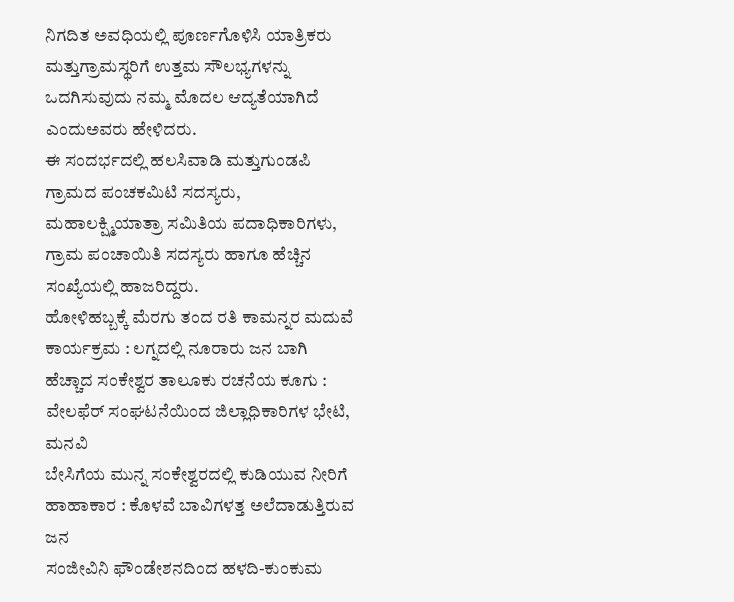ನಿಗದಿತ ಅವಧಿಯಲ್ಲಿ ಪೂರ್ಣಗೊಳಿಸಿ ಯಾತ್ರಿಕರು ಮತ್ತುಗ್ರಾಮಸ್ಥರಿಗೆ ಉತ್ತಮ ಸೌಲಭ್ಯಗಳನ್ನು ಒದಗಿಸುವುದು ನಮ್ಮ ಮೊದಲ ಆದ್ಯತೆಯಾಗಿದೆ ಎಂದುಅವರು ಹೇಳಿದರು.
ಈ ಸಂದರ್ಭದಲ್ಲಿ ಹಲಸಿವಾಡಿ ಮತ್ತುಗುಂಡಪಿ ಗ್ರಾಮದ ಪಂಚಕಮಿಟಿ ಸದಸ್ಯರು, ಮಹಾಲಕ್ಷ್ಮಿಯಾತ್ರಾ ಸಮಿತಿಯ ಪದಾಧಿಕಾರಿಗಳು, ಗ್ರಾಮ ಪಂಚಾಯಿತಿ ಸದಸ್ಯರು ಹಾಗೂ ಹೆಚ್ಚಿನ ಸಂಖ್ಯೆಯಲ್ಲಿ ಹಾಜರಿದ್ದರು.
ಹೋಳಿಹಬ್ಬಕ್ಕೆ ಮೆರಗು ತಂದ ರತಿ ಕಾಮನ್ನರ ಮದುವೆ ಕಾರ್ಯಕ್ರಮ : ಲಗ್ನದಲ್ಲಿ ನೂರಾರು ಜನ ಬಾಗಿ
ಹೆಚ್ಚಾದ ಸಂಕೇಶ್ವರ ತಾಲೂಕು ರಚನೆಯ ಕೂಗು : ವೇಲಫೆರ್ ಸಂಘಟನೆಯಿಂದ ಜಿಲ್ಲಾಧಿಕಾರಿಗಳ ಭೇಟಿ, ಮನವಿ
ಬೇಸಿಗೆಯ ಮುನ್ನ ಸಂಕೇಶ್ವರದಲ್ಲಿ ಕುಡಿಯುವ ನೀರಿಗೆ ಹಾಹಾಕಾರ : ಕೊಳವೆ ಬಾವಿಗಳತ್ತ ಅಲೆದಾಡುತ್ತಿರುವ ಜನ
ಸಂಜೀವಿನಿ ಫೌಂಡೇಶನದಿಂದ ಹಳದಿ-ಕುಂಕುಮ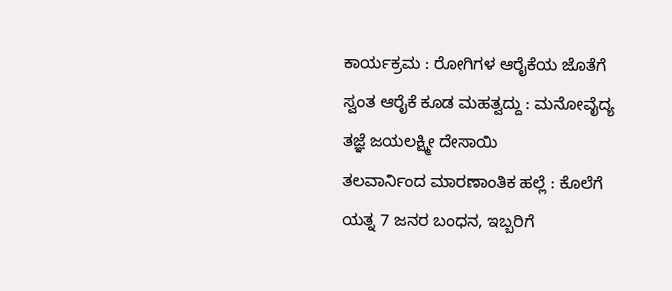ಕಾರ್ಯಕ್ರಮ : ರೋಗಿಗಳ ಆರೈಕೆಯ ಜೊತೆಗೆ ಸ್ವಂತ ಆರೈಕೆ ಕೂಡ ಮಹತ್ವದ್ದು : ಮನೋವೈದ್ಯ ತಜ್ಞೆ ಜಯಲಕ್ಷ್ಮೀ ದೇಸಾಯಿ
ತಲವಾರ್ನಿಂದ ಮಾರಣಾಂತಿಕ ಹಲ್ಲೆ : ಕೊಲೆಗೆ ಯತ್ನ 7 ಜನರ ಬಂಧನ, ಇಬ್ಬರಿಗೆ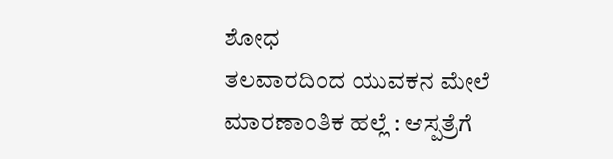ಶೋಧ
ತಲವಾರದಿಂದ ಯುವಕನ ಮೇಲೆ ಮಾರಣಾಂತಿಕ ಹಲ್ಲೆ : ಆಸ್ಪತ್ರೆಗೆ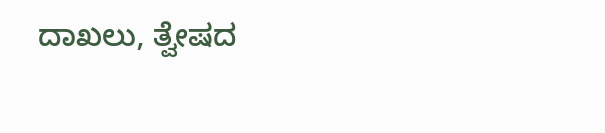ದಾಖಲು, ತ್ವೇಷದ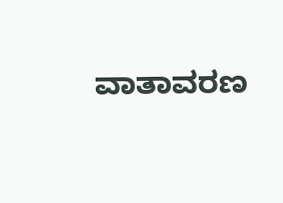ವಾತಾವರಣ